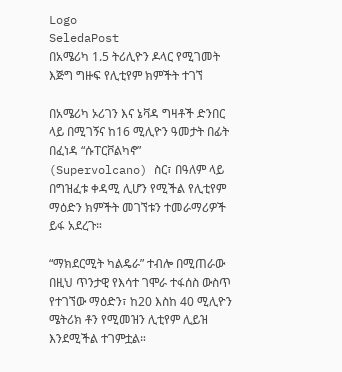Logo
SeledaPost
በአሜሪካ 1.5 ትሪሊዮን ዶላር የሚገመት እጅግ ግዙፍ የሊቲየም ክምችት ተገኘ

በአሜሪካ ኦሪገን እና ኔቫዳ ግዛቶች ድንበር ላይ በሚገኝና ከ16 ሚሊዮን ዓመታት በፊት በፈነዳ “ሱፐርቮልካኖ” (Supervolcano) ስር፣ በዓለም ላይ በግዝፈቱ ቀዳሚ ሊሆን የሚችል የሊቲየም ማዕድን ክምችት መገኘቱን ተመራማሪዎች ይፋ አደረጉ።

“ማክደርሚት ካልዴራ” ተብሎ በሚጠራው በዚህ ጥንታዊ የእሳተ ገሞራ ተፋሰስ ውስጥ የተገኘው ማዕድን፣ ከ20 እስከ 40 ሚሊዮን ሜትሪክ ቶን የሚመዝን ሊቲየም ሊይዝ እንደሚችል ተገምቷል።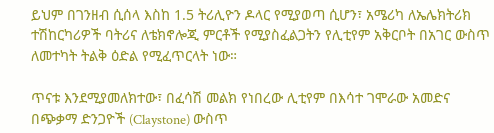ይህም በገንዘብ ሲሰላ እስከ 1.5 ትሪሊዮን ዶላር የሚያወጣ ሲሆን፣ አሜሪካ ለኤሌክትሪክ ተሽከርካሪዎች ባትሪና ለቴክኖሎጂ ምርቶች የሚያስፈልጋትን የሊቲየም አቅርቦት በአገር ውስጥ ለመተካት ትልቅ ዕድል የሚፈጥርላት ነው።

ጥናቱ እንደሚያመለክተው፣ በፈሳሽ መልክ የነበረው ሊቲየም በእሳተ ገሞራው አመድና በጭቃማ ድንጋዮች (Claystone) ውስጥ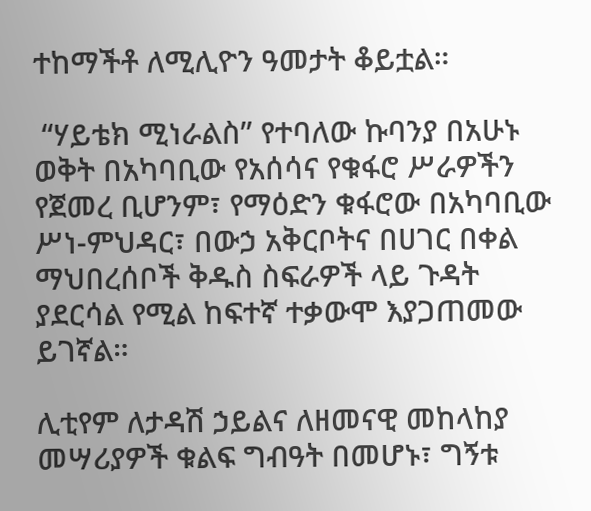ተከማችቶ ለሚሊዮን ዓመታት ቆይቷል።

 “ሃይቴክ ሚነራልስ” የተባለው ኩባንያ በአሁኑ ወቅት በአካባቢው የአሰሳና የቁፋሮ ሥራዎችን የጀመረ ቢሆንም፣ የማዕድን ቁፋሮው በአካባቢው ሥነ-ምህዳር፣ በውኃ አቅርቦትና በሀገር በቀል ማህበረሰቦች ቅዱስ ስፍራዎች ላይ ጉዳት ያደርሳል የሚል ከፍተኛ ተቃውሞ እያጋጠመው ይገኛል።

ሊቲየም ለታዳሽ ኃይልና ለዘመናዊ መከላከያ መሣሪያዎች ቁልፍ ግብዓት በመሆኑ፣ ግኝቱ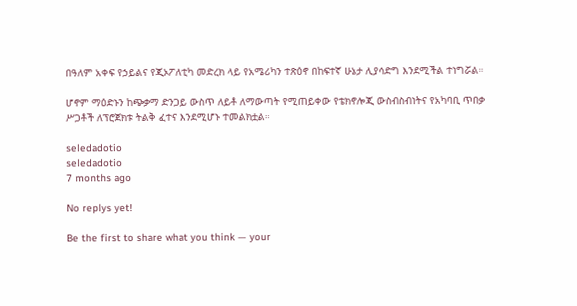በዓለም አቀፍ የኃይልና የጂኦፖለቲካ መድረክ ላይ የአሜሪካን ተጽዕኖ በከፍተኛ ሁኔታ ሊያሳድግ እንደሚችል ተነግሯል።

ሆኖም ማዕድኑን ከጭቃማ ድንጋይ ውስጥ ለይቶ ለማውጣት የሚጠይቀው የቴክኖሎጂ ውስብስብነትና የአካባቢ ጥበቃ ሥጋቶች ለፕሮጀክቱ ትልቅ ፈተና እንደሚሆኑ ተመልክቷል።

seledadotio
seledadotio
7 months ago

No replys yet!

Be the first to share what you think — your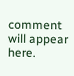comment will appear here.